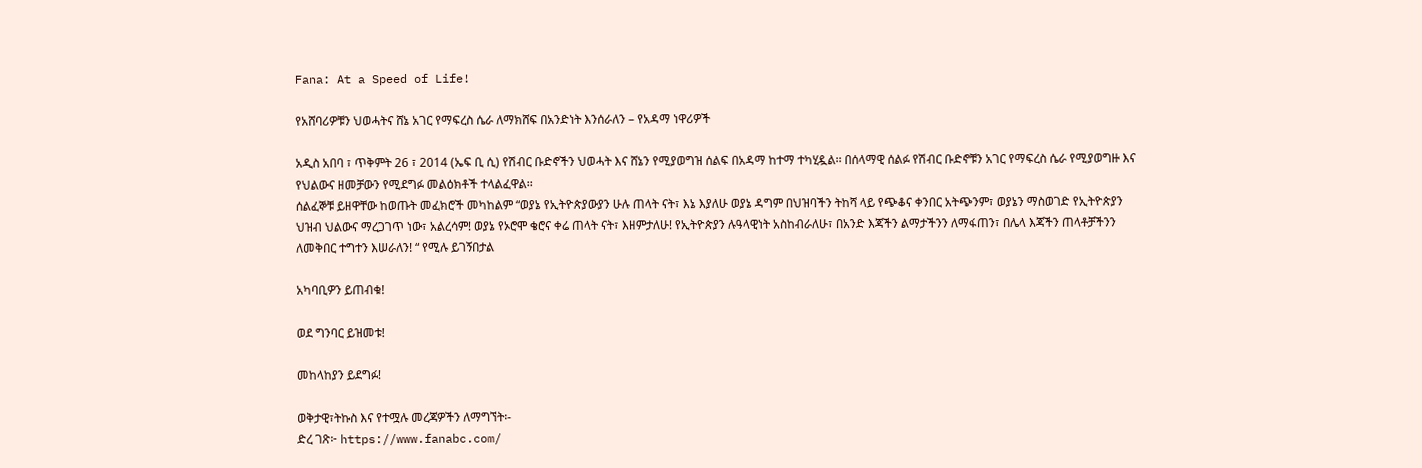Fana: At a Speed of Life!

የአሸባሪዎቹን ህወሓትና ሸኔ አገር የማፍረስ ሴራ ለማክሸፍ በአንድነት እንሰራለን – የአዳማ ነዋሪዎች

አዲስ አበባ ፣ ጥቅምት 26 ፣ 2014 (ኤፍ ቢ ሲ) የሽብር ቡድኖችን ህወሓት እና ሸኔን የሚያወግዝ ሰልፍ በአዳማ ከተማ ተካሂዷል፡፡ በሰላማዊ ሰልፉ የሽብር ቡድኖቹን አገር የማፍረስ ሴራ የሚያወግዙ እና የህልውና ዘመቻውን የሚደግፉ መልዕክቶች ተላልፈዋል፡፡
ሰልፈኞቹ ይዘዋቸው ከወጡት መፈክሮች መካከልም “ወያኔ የኢትዮጵያውያን ሁሉ ጠላት ናት፣ እኔ እያለሁ ወያኔ ዳግም በህዝባችን ትከሻ ላይ የጭቆና ቀንበር አትጭንም፣ ወያኔን ማስወገድ የኢትዮጵያን ህዝብ ህልውና ማረጋገጥ ነው፣ አልረሳም! ወያኔ የኦሮሞ ቄሮና ቀሬ ጠላት ናት፣ እዘምታለሁ! የኢትዮጵያን ሉዓላዊነት አስከብራለሁ፣ በአንድ እጃችን ልማታችንን ለማፋጠን፣ በሌላ እጃችን ጠላቶቻችንን ለመቅበር ተግተን እሠራለን! “ የሚሉ ይገኝበታል

አካባቢዎን ይጠብቁ!

ወደ ግንባር ይዝመቱ!

መከላከያን ይደግፉ!

ወቅታዊ፣ትኩስ እና የተሟሉ መረጃዎችን ለማግኘት፡-
ድረ ገጽ፦ https://www.fanabc.com/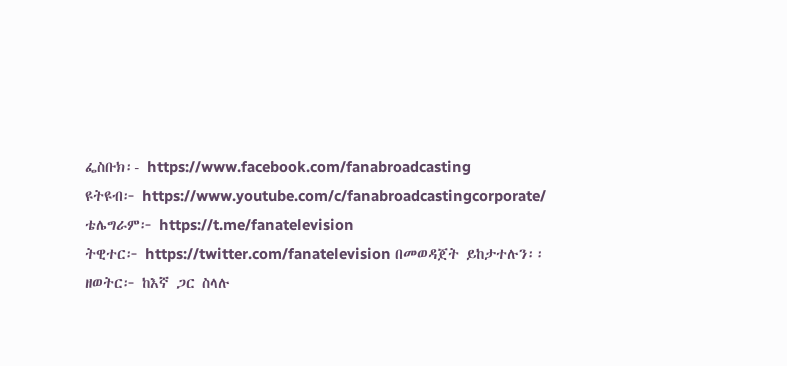ፌስቡክ፡- https://www.facebook.com/fanabroadcasting
ዩትዩብ፦ https://www.youtube.com/c/fanabroadcastingcorporate/
ቴሌግራም፦ https://t.me/fanatelevision
ትዊተር፦ https://twitter.com/fanatelevision በመወዳጀት ይከታተሉን፡፡
ዘወትር፦ ከእኛ ጋር ስላሉ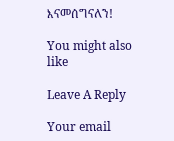እናመሰግናለን!

You might also like

Leave A Reply

Your email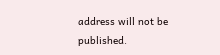address will not be published.